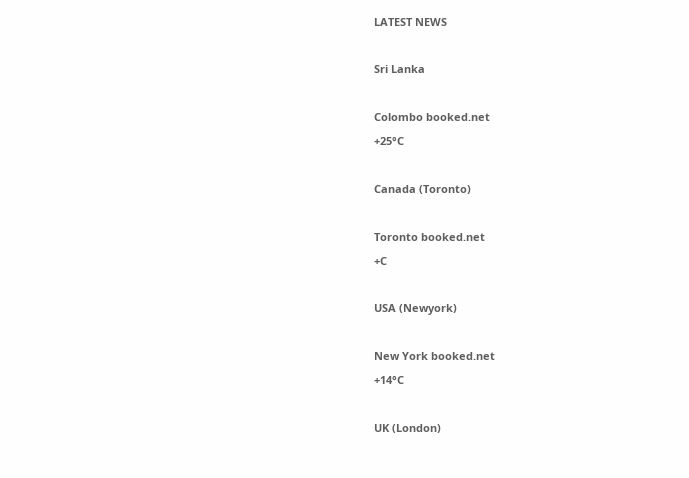LATEST NEWS

Sri Lanka

Colombo booked.net
+25°C

Canada (Toronto)

Toronto booked.net
+C

USA (Newyork)

New York booked.net
+14°C

UK (London)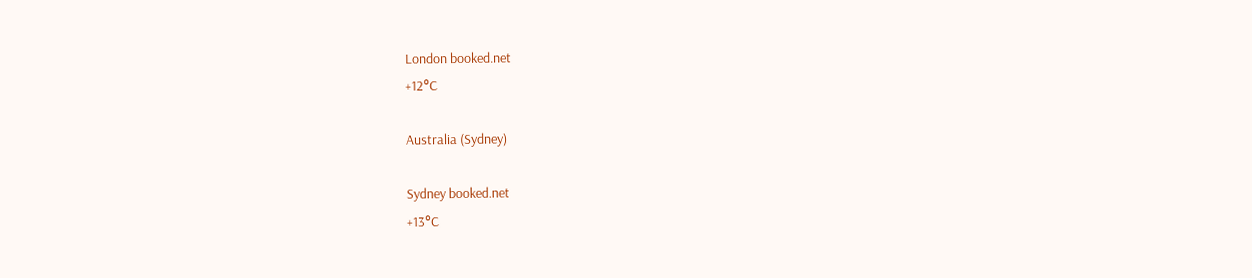London booked.net
+12°C

Australia (Sydney)

Sydney booked.net
+13°C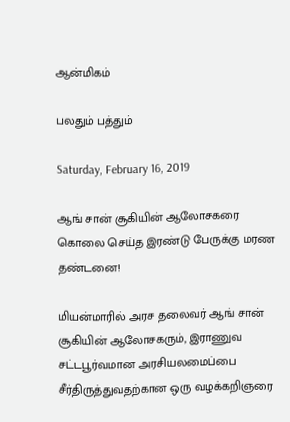ஆன்மிகம்

பலதும் பத்தும்

Saturday, February 16, 2019

ஆங் சான் சூகியின் ஆலோசகரை கொலை செய்த இரண்டு பேருக்கு மரண தண்டனை!

மியன்மாரில் அரச தலைவர் ஆங் சான் சூகியின் ஆலோசகரும், இராணுவ சட்டபூர்வமான அரசியலமைப்பை சீர்திருத்துவதற்கான ஒரு வழக்கறிஞரை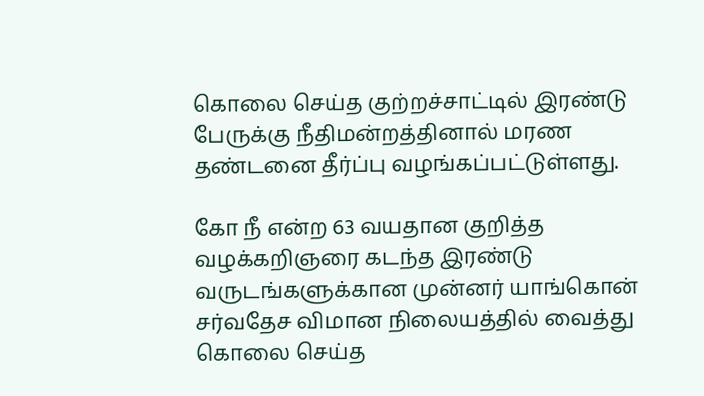கொலை செய்த குற்றச்சாட்டில் இரண்டு பேருக்கு நீதிமன்றத்தினால் மரண தண்டனை தீர்ப்பு வழங்கப்பட்டுள்ளது.

கோ நீ என்ற 63 வயதான குறித்த வழக்கறிஞரை கடந்த இரண்டு வருடங்களுக்கான முன்னர் யாங்கொன் சர்வதேச விமான நிலையத்தில் வைத்து கொலை செய்த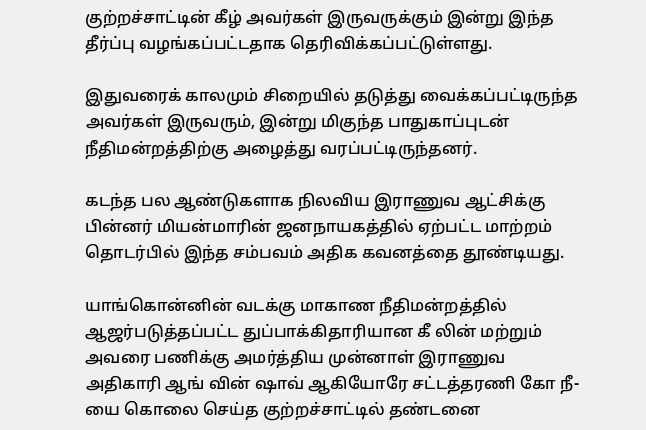குற்றச்சாட்டின் கீழ் அவர்கள் இருவருக்கும் இன்று இந்த தீர்ப்பு வழங்கப்பட்டதாக தெரிவிக்கப்பட்டுள்ளது.

இதுவரைக் காலமும் சிறையில் தடுத்து வைக்கப்பட்டிருந்த அவர்கள் இருவரும், இன்று மிகுந்த பாதுகாப்புடன் நீதிமன்றத்திற்கு அழைத்து வரப்பட்டிருந்தனர்.

கடந்த பல ஆண்டுகளாக நிலவிய இராணுவ ஆட்சிக்கு பின்னர் மியன்மாரின் ஜனநாயகத்தில் ஏற்பட்ட மாற்றம் தொடர்பில் இந்த சம்பவம் அதிக கவனத்தை தூண்டியது.

யாங்கொன்னின் வடக்கு மாகாண நீதிமன்றத்தில் ஆஜர்படுத்தப்பட்ட துப்பாக்கிதாரியான கீ லின் மற்றும் அவரை பணிக்கு அமர்த்திய முன்னாள் இராணுவ அதிகாரி ஆங் வின் ஷாவ் ஆகியோரே சட்டத்தரணி கோ நீ-யை கொலை செய்த குற்றச்சாட்டில் தண்டனை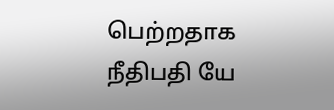பெற்றதாக நீதிபதி யே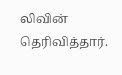லிவின் தெரிவித்தார்.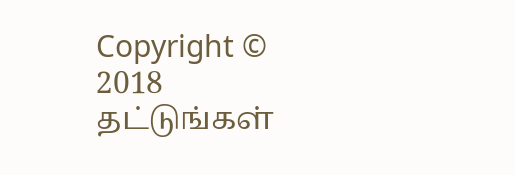Copyright © 2018 தட்டுங்கள்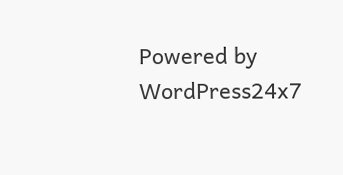Powered by WordPress24x7